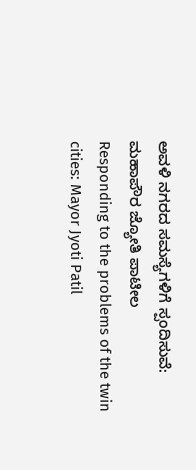ಅವಳಿ ನಗರದ ಸಮಸ್ಯೆಗಳಿಗೆ ಸ್ಪಂದಿಸುವೆ: ಮಹಾಪೌರ ಜ್ಯೋತಿ ಪಾಟೀಲ
Responding to the problems of the twin cities: Mayor Jyoti Patil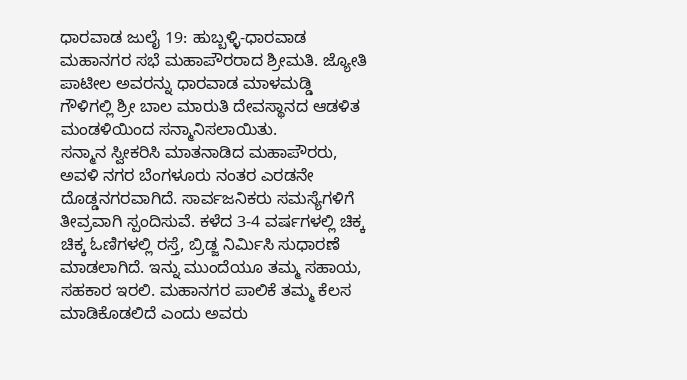ಧಾರವಾಡ ಜುಲೈ 19: ಹುಬ್ಬಳ್ಳಿ-ಧಾರವಾಡ ಮಹಾನಗರ ಸಭೆ ಮಹಾಪೌರರಾದ ಶ್ರೀಮತಿ. ಜ್ಯೋತಿ ಪಾಟೀಲ ಅವರನ್ನು ಧಾರವಾಡ ಮಾಳಮಡ್ಡಿ ಗೌಳಿಗಲ್ಲಿ ಶ್ರೀ ಬಾಲ ಮಾರುತಿ ದೇವಸ್ಥಾನದ ಆಡಳಿತ ಮಂಡಳಿಯಿಂದ ಸನ್ಮಾನಿಸಲಾಯಿತು.
ಸನ್ಮಾನ ಸ್ವೀಕರಿಸಿ ಮಾತನಾಡಿದ ಮಹಾಪೌರರು, ಅವಳಿ ನಗರ ಬೆಂಗಳೂರು ನಂತರ ಎರಡನೇ ದೊಡ್ಡನಗರವಾಗಿದೆ. ಸಾರ್ವಜನಿಕರು ಸಮಸ್ಯೆಗಳಿಗೆ ತೀವ್ರವಾಗಿ ಸ್ಪಂದಿಸುವೆ. ಕಳೆದ 3-4 ವರ್ಷಗಳಲ್ಲಿ ಚಿಕ್ಕ ಚಿಕ್ಕ ಓಣಿಗಳಲ್ಲಿ ರಸ್ತೆ, ಬ್ರಿಡ್ಜ ನಿರ್ಮಿಸಿ ಸುಧಾರಣೆ ಮಾಡಲಾಗಿದೆ. ಇನ್ನು ಮುಂದೆಯೂ ತಮ್ಮ ಸಹಾಯ, ಸಹಕಾರ ಇರಲಿ. ಮಹಾನಗರ ಪಾಲಿಕೆ ತಮ್ಮ ಕೆಲಸ ಮಾಡಿಕೊಡಲಿದೆ ಎಂದು ಅವರು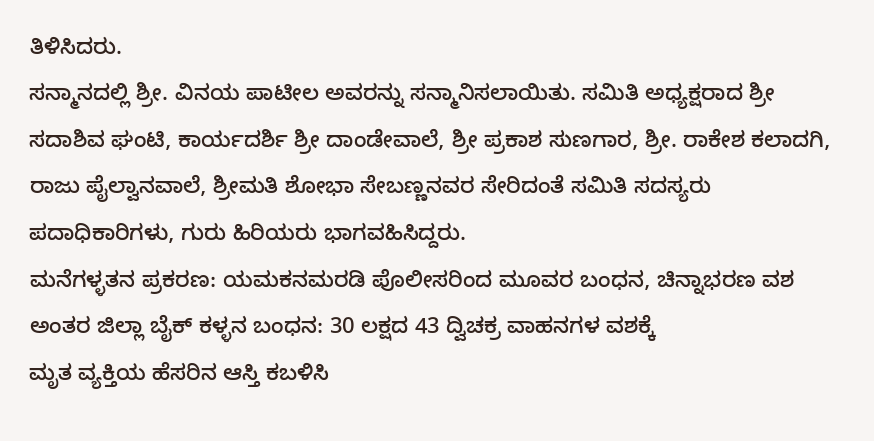ತಿಳಿಸಿದರು.
ಸನ್ಮಾನದಲ್ಲಿ ಶ್ರೀ. ವಿನಯ ಪಾಟೀಲ ಅವರನ್ನು ಸನ್ಮಾನಿಸಲಾಯಿತು. ಸಮಿತಿ ಅಧ್ಯಕ್ಷರಾದ ಶ್ರೀ ಸದಾಶಿವ ಘಂಟಿ, ಕಾರ್ಯದರ್ಶಿ ಶ್ರೀ ದಾಂಡೇವಾಲೆ, ಶ್ರೀ ಪ್ರಕಾಶ ಸುಣಗಾರ, ಶ್ರೀ. ರಾಕೇಶ ಕಲಾದಗಿ, ರಾಜು ಪೈಲ್ವಾನವಾಲೆ, ಶ್ರೀಮತಿ ಶೋಭಾ ಸೇಬಣ್ಣನವರ ಸೇರಿದಂತೆ ಸಮಿತಿ ಸದಸ್ಯರು ಪದಾಧಿಕಾರಿಗಳು, ಗುರು ಹಿರಿಯರು ಭಾಗವಹಿಸಿದ್ದರು.
ಮನೆಗಳ್ಳತನ ಪ್ರಕರಣ: ಯಮಕನಮರಡಿ ಪೊಲೀಸರಿಂದ ಮೂವರ ಬಂಧನ, ಚಿನ್ನಾಭರಣ ವಶ
ಅಂತರ ಜಿಲ್ಲಾ ಬೈಕ್ ಕಳ್ಳನ ಬಂಧನ: 30 ಲಕ್ಷದ 43 ದ್ವಿಚಕ್ರ ವಾಹನಗಳ ವಶಕ್ಕೆ
ಮೃತ ವ್ಯಕ್ತಿಯ ಹೆಸರಿನ ಆಸ್ತಿ ಕಬಳಿಸಿ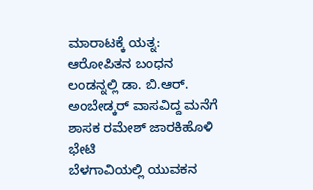ಮಾರಾಟಕ್ಕೆ ಯತ್ನ: ಆರೋಪಿತನ ಬಂಧನ
ಲಂಡನ್ನಲ್ಲಿ ಡಾ. ಬಿ.ಆರ್. ಅಂಬೇಡ್ಕರ್ ವಾಸವಿದ್ದ ಮನೆಗೆ ಶಾಸಕ ರಮೇಶ್ ಜಾರಕಿಹೊಳಿ ಭೇಟಿ
ಬೆಳಗಾವಿಯಲ್ಲಿ ಯುವಕನ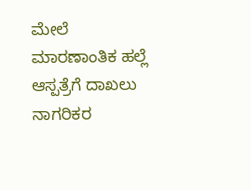ಮೇಲೆ ಮಾರಣಾಂತಿಕ ಹಲ್ಲೆ ಆಸ್ಪತ್ರೆಗೆ ದಾಖಲು
ನಾಗರಿಕರ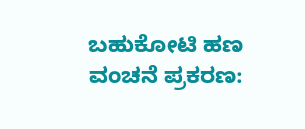ಬಹುಕೋಟಿ ಹಣ ವಂಚನೆ ಪ್ರಕರಣ: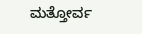ಮತ್ತೋರ್ವ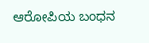ಆರೋಪಿಯ ಬಂಧನ